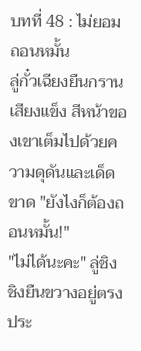บทที่ 48 : ไม่ยอมถอนหมั้น
ลู่กั๋วเฉียงยืนกรานเสียงแข็ง สีหน้าของเขาเต็มไปด้วยความดุดันและเด็ดขาด "ยังไงก็ต้องถอนหมั้น!"
"ไม่ได้นะคะ" ลู่ชิงชิงยืนขวางอยู่ตรงประ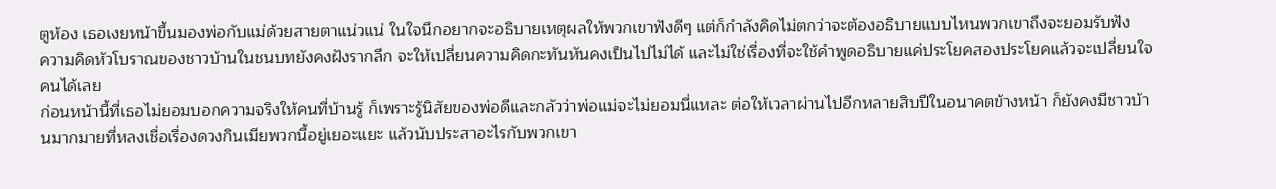ตูห้อง เธอเงยหน้าขึ้นมองพ่อกับแม่ด้วยสายตาแน่วแน่ ในใจนึกอยากจะอธิบายเหตุผลให้พวกเขาฟังดีๆ แต่ก็กำลังคิดไม่ตกว่าจะต้องอธิบายแบบไหนพวกเขาถึงจะยอมรับฟัง
ความคิดหัวโบราณของชาวบ้านในชนบทยังคงฝังรากลึก จะให้เปลี่ยนความคิดกะทันหันคงเป็นไปไม่ได้ และไม่ใช่เรื่องที่จะใช้คำพูดอธิบายแค่ประโยคสองประโยคแล้วจะเปลี่ยนใจคนได้เลย
ก่อนหน้านี้ที่เธอไม่ยอมบอกความจริงให้คนที่บ้านรู้ ก็เพราะรู้นิสัยของพ่อดีและกลัวว่าพ่อแม่จะไม่ยอมนี่แหละ ต่อให้เวลาผ่านไปอีกหลายสิบปีในอนาคตข้างหน้า ก็ยังคงมีชาวบ้านมากมายที่หลงเชื่อเรื่องดวงกินเมียพวกนี้อยู่เยอะแยะ แล้วนับประสาอะไรกับพวกเขา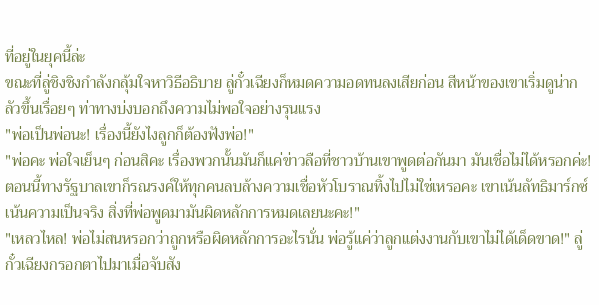ที่อยู่ในยุคนี้ล่ะ
ขณะที่ลู่ชิงชิงกำลังกลุ้มใจหาวิธีอธิบาย ลู่กั๋วเฉียงก็หมดความอดทนลงเสียก่อน สีหน้าของเขาเริ่มดูน่ากลัวขึ้นเรื่อยๆ ท่าทางบ่งบอกถึงความไม่พอใจอย่างรุนแรง
"พ่อเป็นพ่อนะ! เรื่องนี้ยังไงลูกก็ต้องฟังพ่อ!"
"พ่อคะ พ่อใจเย็นๆ ก่อนสิคะ เรื่องพวกนั้นมันก็แค่ข่าวลือที่ชาวบ้านเขาพูดต่อกันมา มันเชื่อไม่ได้หรอกค่ะ! ตอนนี้ทางรัฐบาลเขาก็รณรงค์ให้ทุกคนลบล้างความเชื่อหัวโบราณทิ้งไปไม่ใช่เหรอคะ เขาเน้นลัทธิมาร์กซ์ เน้นความเป็นจริง สิ่งที่พ่อพูดมามันผิดหลักการหมดเลยนะคะ!"
"เหลวไหล! พ่อไม่สนหรอกว่าถูกหรือผิดหลักการอะไรนั่น พ่อรู้แค่ว่าลูกแต่งงานกับเขาไม่ได้เด็ดขาด!" ลู่กั๋วเฉียงกรอกตาไปมาเมื่อจับสัง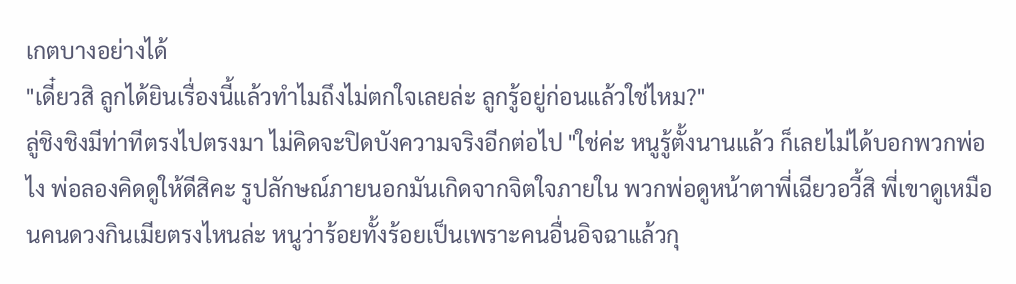เกตบางอย่างได้
"เดี๋ยวสิ ลูกได้ยินเรื่องนี้แล้วทำไมถึงไม่ตกใจเลยล่ะ ลูกรู้อยู่ก่อนแล้วใช่ไหม?"
ลู่ชิงชิงมีท่าทีตรงไปตรงมา ไม่คิดจะปิดบังความจริงอีกต่อไป "ใช่ค่ะ หนูรู้ตั้งนานแล้ว ก็เลยไม่ได้บอกพวกพ่อไง พ่อลองคิดดูให้ดีสิคะ รูปลักษณ์ภายนอกมันเกิดจากจิตใจภายใน พวกพ่อดูหน้าตาพี่เฉียวอวี้สิ พี่เขาดูเหมือนคนดวงกินเมียตรงไหนล่ะ หนูว่าร้อยทั้งร้อยเป็นเพราะคนอื่นอิจฉาแล้วกุ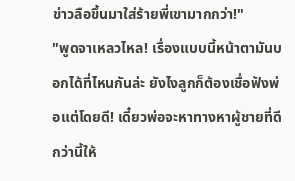ข่าวลือขึ้นมาใส่ร้ายพี่เขามากกว่า!"
"พูดจาเหลวไหล! เรื่องแบบนี้หน้าตามันบอกได้ที่ไหนกันล่ะ ยังไงลูกก็ต้องเชื่อฟังพ่อแต่โดยดี! เดี๋ยวพ่อจะหาทางหาผู้ชายที่ดีกว่านี้ให้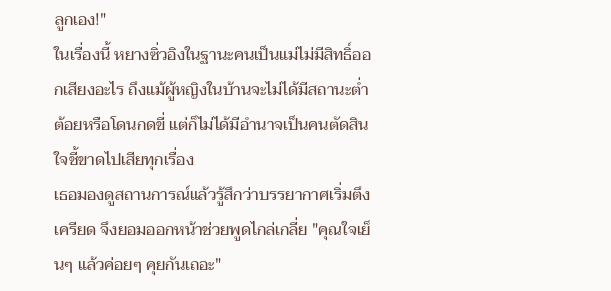ลูกเอง!"
ในเรื่องนี้ หยางซิ่วอิงในฐานะคนเป็นแม่ไม่มีสิทธิ์ออกเสียงอะไร ถึงแม้ผู้หญิงในบ้านจะไม่ได้มีสถานะต่ำต้อยหรือโดนกดขี่ แต่ก็ไม่ได้มีอำนาจเป็นคนตัดสินใจชี้ขาดไปเสียทุกเรื่อง
เธอมองดูสถานการณ์แล้วรู้สึกว่าบรรยากาศเริ่มตึงเครียด จึงยอมออกหน้าช่วยพูดไกล่เกลี่ย "คุณใจเย็นๆ แล้วค่อยๆ คุยกันเถอะ"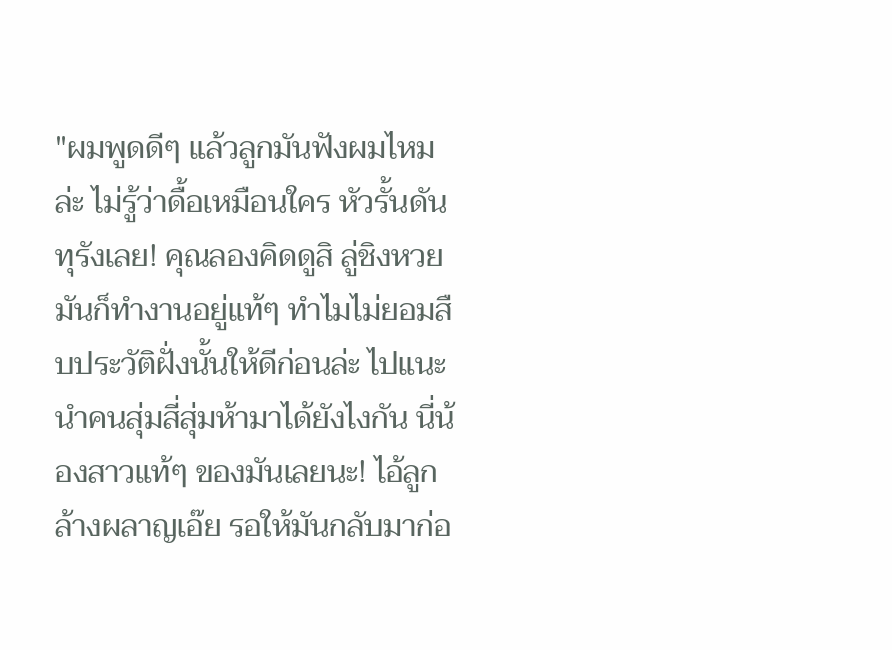"ผมพูดดีๆ แล้วลูกมันฟังผมไหมล่ะ ไม่รู้ว่าดื้อเหมือนใคร หัวรั้นดันทุรังเลย! คุณลองคิดดูสิ ลู่ชิงหวยมันก็ทำงานอยู่แท้ๆ ทำไมไม่ยอมสืบประวัติฝั่งนั้นให้ดีก่อนล่ะ ไปแนะนำคนสุ่มสี่สุ่มห้ามาได้ยังไงกัน นี่น้องสาวแท้ๆ ของมันเลยนะ! ไอ้ลูกล้างผลาญเอ๊ย รอให้มันกลับมาก่อ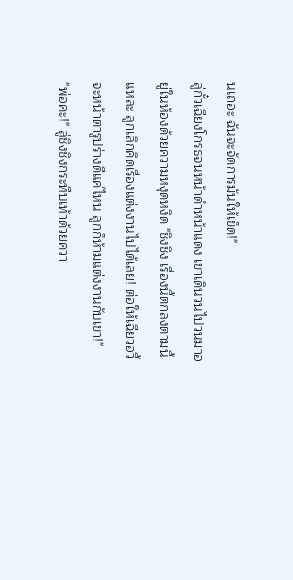นเถอะ ฉันจะจัดการมันให้เข็ด!"
ลู่กั๋วเฉียงโกรธจนหน้าดำหน้าแดง เขาเดินวนไปวนมาอยู่ในห้องด้วยความหงุดหงิด "ชิงชิง เรื่องนี้ตกลงตามนี้แหละ ลูกเลิกคิดเรื่องแต่งงานไปได้เลย! ต่อให้เฉียวอวี้จะหน้าตารูปร่างดีแค่ไหน ลูกก็ห้ามแต่งงานกับเขา!"
"พ่อคะ!" ลู่ชิงชิงกระทืบเท้าด้วยควา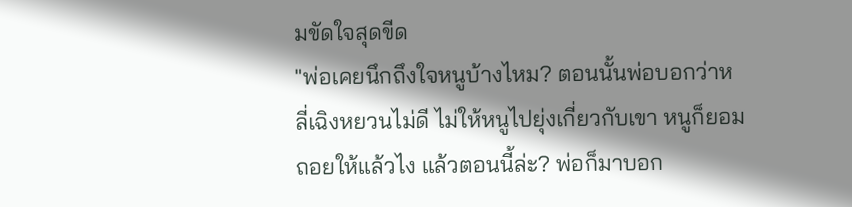มขัดใจสุดขีด
"พ่อเคยนึกถึงใจหนูบ้างไหม? ตอนนั้นพ่อบอกว่าหลี่เฉิงหยวนไม่ดี ไม่ให้หนูไปยุ่งเกี่ยวกับเขา หนูก็ยอมถอยให้แล้วไง แล้วตอนนี้ล่ะ? พ่อก็มาบอก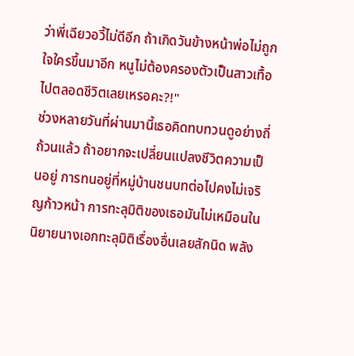ว่าพี่เฉียวอวี้ไม่ดีอีก ถ้าเกิดวันข้างหน้าพ่อไม่ถูกใจใครขึ้นมาอีก หนูไม่ต้องครองตัวเป็นสาวเทื้อไปตลอดชีวิตเลยเหรอคะ?!"
ช่วงหลายวันที่ผ่านมานี้เธอคิดทบทวนดูอย่างถี่ถ้วนแล้ว ถ้าอยากจะเปลี่ยนแปลงชีวิตความเป็นอยู่ การทนอยู่ที่หมู่บ้านชนบทต่อไปคงไม่เจริญก้าวหน้า การทะลุมิติของเธอมันไม่เหมือนในนิยายนางเอกทะลุมิติเรื่องอื่นเลยสักนิด พลัง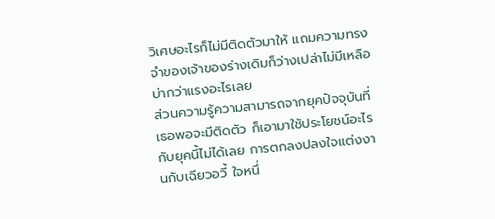วิเศษอะไรก็ไม่มีติดตัวมาให้ แถมความทรงจำของเจ้าของร่างเดิมก็ว่างเปล่าไม่มีเหลือบ่ากว่าแรงอะไรเลย
ส่วนความรู้ความสามารถจากยุคปัจจุบันที่เธอพอจะมีติดตัว ก็เอามาใช้ประโยชน์อะไรกับยุคนี้ไม่ได้เลย การตกลงปลงใจแต่งงานกับเฉียวอวี้ ใจหนึ่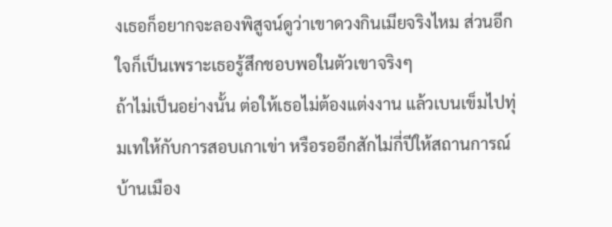งเธอก็อยากจะลองพิสูจน์ดูว่าเขาดวงกินเมียจริงไหม ส่วนอีกใจก็เป็นเพราะเธอรู้สึกชอบพอในตัวเขาจริงๆ
ถ้าไม่เป็นอย่างนั้น ต่อให้เธอไม่ต้องแต่งงาน แล้วเบนเข็มไปทุ่มเทให้กับการสอบเกาเข่า หรือรออีกสักไม่กี่ปีให้สถานการณ์บ้านเมือง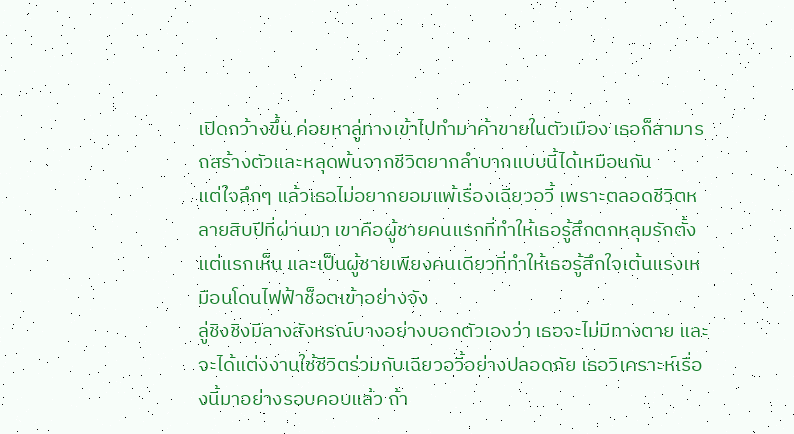เปิดกว้างขึ้น ค่อยหาลู่ทางเข้าไปทำมาค้าขายในตัวเมือง เธอก็สามารถสร้างตัวและหลุดพ้นจากชีวิตยากลำบากแบบนี้ได้เหมือนกัน
แต่ใจลึกๆ แล้วเธอไม่อยากยอมแพ้เรื่องเฉียวอวี้ เพราะตลอดชีวิตหลายสิบปีที่ผ่านมา เขาคือผู้ชายคนแรกที่ทำให้เธอรู้สึกตกหลุมรักตั้งแต่แรกเห็น และเป็นผู้ชายเพียงคนเดียวที่ทำให้เธอรู้สึกใจเต้นแรงเหมือนโดนไฟฟ้าช็อตเข้าอย่างจัง
ลู่ชิงชิงมีลางสังหรณ์บางอย่างบอกตัวเองว่า เธอจะไม่มีทางตาย และจะได้แต่งงานใช้ชีวิตร่วมกับเฉียวอวี้อย่างปลอดภัย เธอวิเคราะห์เรื่องนี้มาอย่างรอบคอบแล้ว ถ้า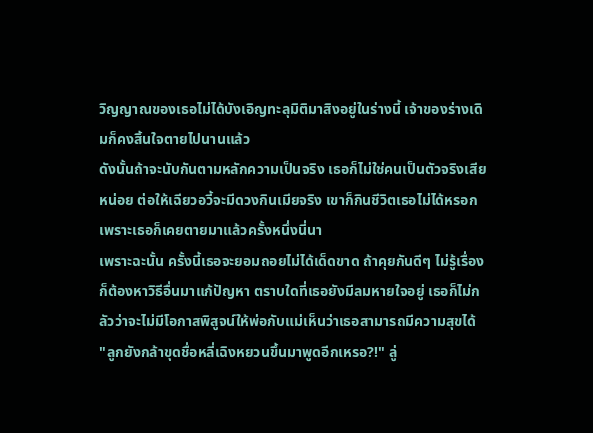วิญญาณของเธอไม่ได้บังเอิญทะลุมิติมาสิงอยู่ในร่างนี้ เจ้าของร่างเดิมก็คงสิ้นใจตายไปนานแล้ว
ดังนั้นถ้าจะนับกันตามหลักความเป็นจริง เธอก็ไม่ใช่คนเป็นตัวจริงเสียหน่อย ต่อให้เฉียวอวี้จะมีดวงกินเมียจริง เขาก็กินชีวิตเธอไม่ได้หรอก เพราะเธอก็เคยตายมาแล้วครั้งหนึ่งนี่นา
เพราะฉะนั้น ครั้งนี้เธอจะยอมถอยไม่ได้เด็ดขาด ถ้าคุยกันดีๆ ไม่รู้เรื่อง ก็ต้องหาวิธีอื่นมาแก้ปัญหา ตราบใดที่เธอยังมีลมหายใจอยู่ เธอก็ไม่กลัวว่าจะไม่มีโอกาสพิสูจน์ให้พ่อกับแม่เห็นว่าเธอสามารถมีความสุขได้
"ลูกยังกล้าขุดชื่อหลี่เฉิงหยวนขึ้นมาพูดอีกเหรอ?!" ลู่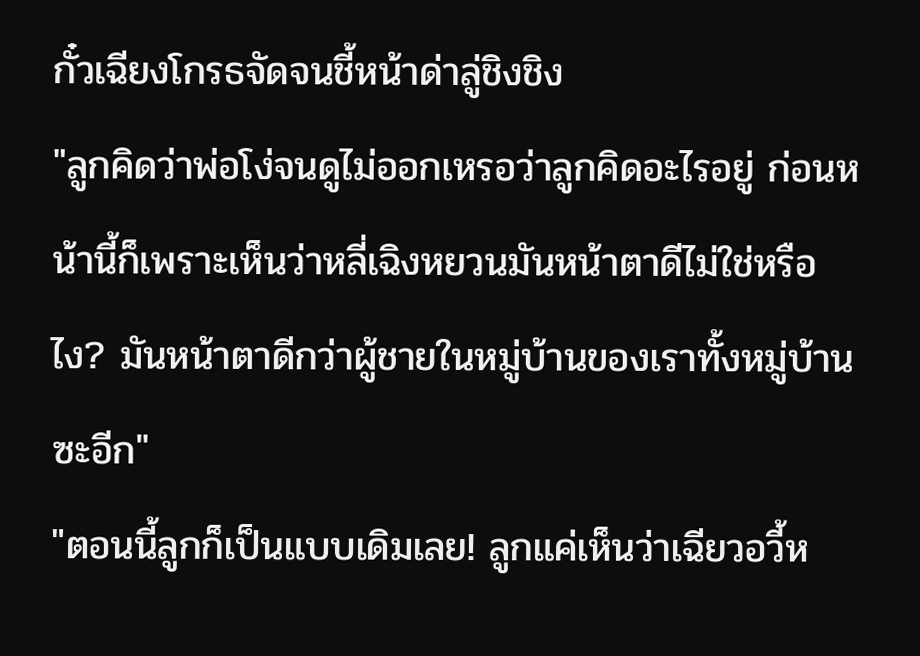กั๋วเฉียงโกรธจัดจนชี้หน้าด่าลู่ชิงชิง
"ลูกคิดว่าพ่อโง่จนดูไม่ออกเหรอว่าลูกคิดอะไรอยู่ ก่อนหน้านี้ก็เพราะเห็นว่าหลี่เฉิงหยวนมันหน้าตาดีไม่ใช่หรือไง? มันหน้าตาดีกว่าผู้ชายในหมู่บ้านของเราทั้งหมู่บ้านซะอีก"
"ตอนนี้ลูกก็เป็นแบบเดิมเลย! ลูกแค่เห็นว่าเฉียวอวี้ห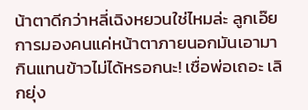น้าตาดีกว่าหลี่เฉิงหยวนใช่ไหมล่ะ ลูกเอ๊ย การมองคนแค่หน้าตาภายนอกมันเอามากินแทนข้าวไม่ได้หรอกนะ! เชื่อพ่อเถอะ เลิกยุ่ง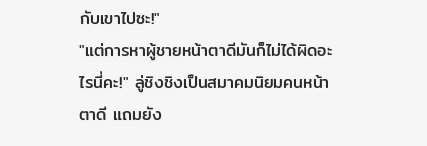กับเขาไปซะ!"
"แต่การหาผู้ชายหน้าตาดีมันก็ไม่ได้ผิดอะไรนี่คะ!" ลู่ชิงชิงเป็นสมาคมนิยมคนหน้าตาดี แถมยัง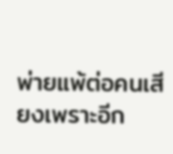พ่ายแพ้ต่อคนเสียงเพราะอีก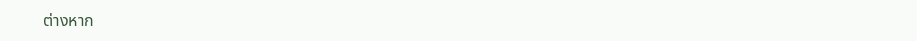ต่างหาก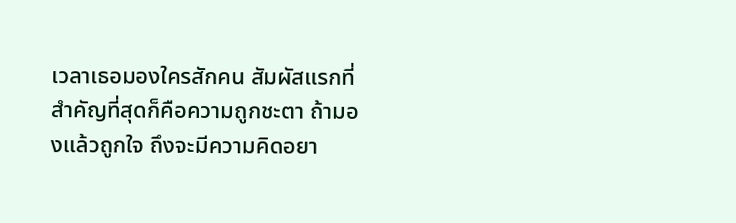เวลาเธอมองใครสักคน สัมผัสแรกที่สำคัญที่สุดก็คือความถูกชะตา ถ้ามองแล้วถูกใจ ถึงจะมีความคิดอยา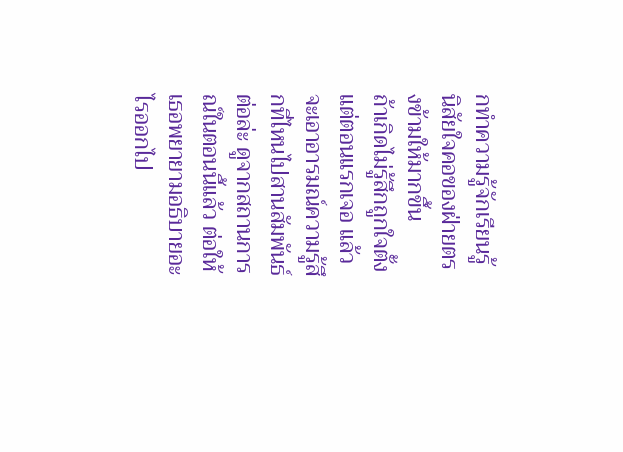กทำความรู้จักเรียนรู้นิสัยใจคอของฝ่ายตรงข้ามให้มากขึ้น
ถ้าเกิดไม่รู้สึกถูกใจตั้งแต่ตอนแรกเจอ แล้วจะเอาอารมณ์ความรู้สึกที่ไหนไปสานสัมพันธ์ต่อล่ะ ดูจากสถานการณ์ในตอนนี้แล้ว ต่อให้เธอพยายามอธิบายอะไรออกไป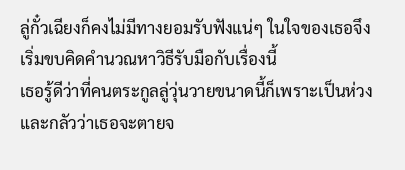ลู่กั๋วเฉียงก็คงไม่มีทางยอมรับฟังแน่ๆ ในใจของเธอจึงเริ่มขบคิดคำนวณหาวิธีรับมือกับเรื่องนี้
เธอรู้ดีว่าที่คนตระกูลลู่วุ่นวายขนาดนี้ก็เพราะเป็นห่วงและกลัวว่าเธอจะตายจ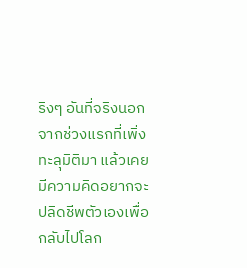ริงๆ อันที่จริงนอกจากช่วงแรกที่เพิ่งทะลุมิติมา แล้วเคยมีความคิดอยากจะปลิดชีพตัวเองเพื่อกลับไปโลก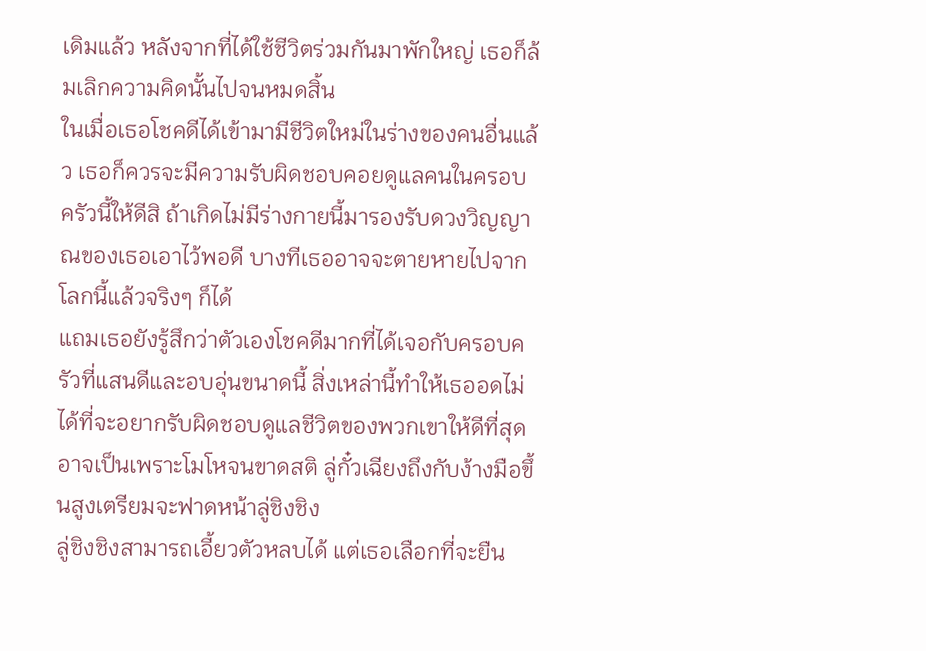เดิมแล้ว หลังจากที่ได้ใช้ชีวิตร่วมกันมาพักใหญ่ เธอก็ล้มเลิกความคิดนั้นไปจนหมดสิ้น
ในเมื่อเธอโชคดีได้เข้ามามีชีวิตใหม่ในร่างของคนอื่นแล้ว เธอก็ควรจะมีความรับผิดชอบคอยดูแลคนในครอบครัวนี้ให้ดีสิ ถ้าเกิดไม่มีร่างกายนี้มารองรับดวงวิญญาณของเธอเอาไว้พอดี บางทีเธออาจจะตายหายไปจากโลกนี้แล้วจริงๆ ก็ได้
แถมเธอยังรู้สึกว่าตัวเองโชคดีมากที่ได้เจอกับครอบครัวที่แสนดีและอบอุ่นขนาดนี้ สิ่งเหล่านี้ทำให้เธออดไม่ได้ที่จะอยากรับผิดชอบดูแลชีวิตของพวกเขาให้ดีที่สุด
อาจเป็นเพราะโมโหจนขาดสติ ลู่กั๋วเฉียงถึงกับง้างมือขึ้นสูงเตรียมจะฟาดหน้าลู่ชิงชิง
ลู่ชิงชิงสามารถเอี้ยวตัวหลบได้ แต่เธอเลือกที่จะยืน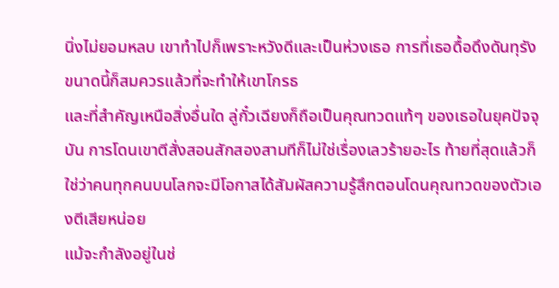นิ่งไม่ยอมหลบ เขาทำไปก็เพราะหวังดีและเป็นห่วงเธอ การที่เธอดื้อดึงดันทุรังขนาดนี้ก็สมควรแล้วที่จะทำให้เขาโกรธ
และที่สำคัญเหนือสิ่งอื่นใด ลู่กั๋วเฉียงก็ถือเป็นคุณทวดแท้ๆ ของเธอในยุคปัจจุบัน การโดนเขาตีสั่งสอนสักสองสามทีก็ไม่ใช่เรื่องเลวร้ายอะไร ท้ายที่สุดแล้วก็ใช่ว่าคนทุกคนบนโลกจะมีโอกาสได้สัมผัสความรู้สึกตอนโดนคุณทวดของตัวเองตีเสียหน่อย
แม้จะกำลังอยู่ในช่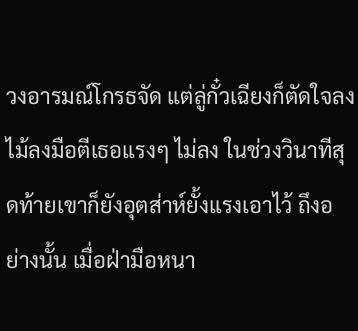วงอารมณ์โกรธจัด แต่ลู่กั๋วเฉียงก็ตัดใจลงไม้ลงมือตีเธอแรงๆ ไม่ลง ในช่วงวินาทีสุดท้ายเขาก็ยังอุตส่าห์ยั้งแรงเอาไว้ ถึงอย่างนั้น เมื่อฝ่ามือหนา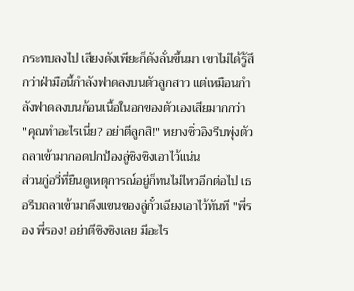กระทบลงไป เสียงดังเพียะก็ดังลั่นขึ้นมา เขาไม่ได้รู้สึกว่าฝ่ามือนี้กำลังฟาดลงบนตัวลูกสาว แต่เหมือนกำลังฟาดลงบนก้อนเนื้อในอกของตัวเองเสียมากกว่า
"คุณทำอะไรเนี่ย? อย่าตีลูกสิ!" หยางซิ่วอิงรีบพุ่งตัวถลาเข้ามากอดปกป้องลู่ชิงชิงเอาไว้แน่น
ส่วนกู่อวี่ที่ยืนดูเหตุการณ์อยู่ก็ทนไม่ไหวอีกต่อไป เธอรีบถลาเข้ามาดึงแขนของลู่กั๋วเฉียงเอาไว้ทันที "พี่รอง พี่รอง! อย่าตีชิงชิงเลย มีอะไร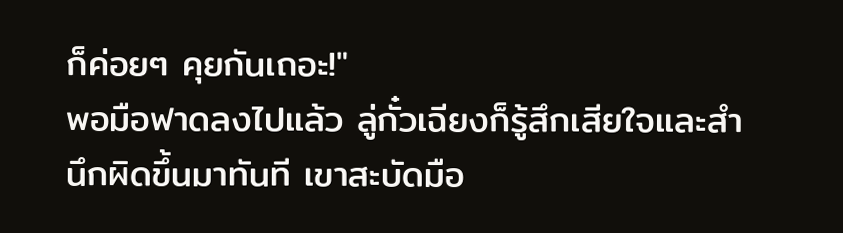ก็ค่อยๆ คุยกันเถอะ!"
พอมือฟาดลงไปแล้ว ลู่กั๋วเฉียงก็รู้สึกเสียใจและสำนึกผิดขึ้นมาทันที เขาสะบัดมือ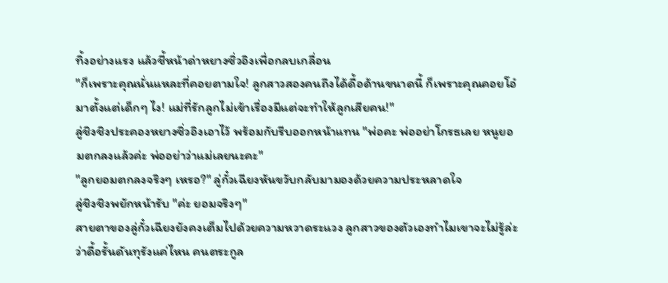ทิ้งอย่างแรง แล้วชี้หน้าด่าหยางซิ่วอิงเพื่อกลบเกลื่อน
"ก็เพราะคุณนั่นแหละที่คอยตามใจ! ลูกสาวสองคนถึงได้ดื้อด้านขนาดนี้ ก็เพราะคุณคอยโอ๋มาตั้งแต่เด็กๆ ไง! แม่ที่รักลูกไม่เข้าเรื่องมีแต่จะทำให้ลูกเสียคน!"
ลู่ชิงชิงประคองหยางซิ่วอิงเอาไว้ พร้อมกับรีบออกหน้าแทน "พ่อคะ พ่ออย่าโกรธเลย หนูยอมตกลงแล้วค่ะ พ่ออย่าว่าแม่เลยนะคะ"
"ลูกยอมตกลงจริงๆ เหรอ?" ลู่กั๋วเฉียงหันขวับกลับมามองด้วยความประหลาดใจ
ลู่ชิงชิงพยักหน้ารับ "ค่ะ ยอมจริงๆ"
สายตาของลู่กั๋วเฉียงยังคงเต็มไปด้วยความหวาดระแวง ลูกสาวของตัวเองทำไมเขาจะไม่รู้ล่ะว่าดื้อรั้นดันทุรังแค่ไหน คนตระกูล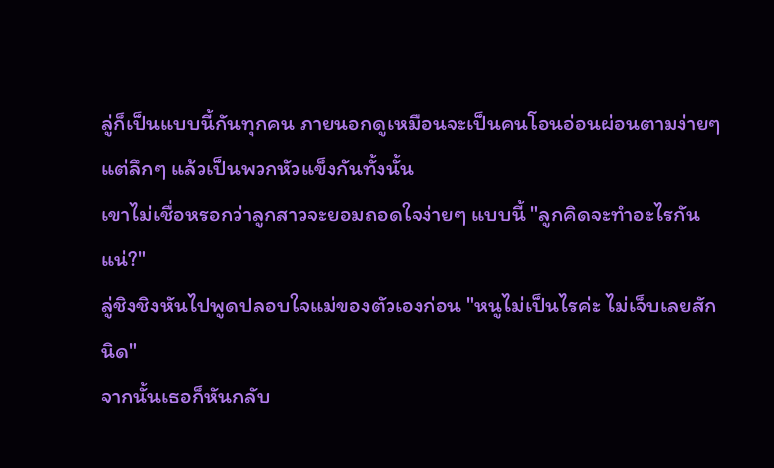ลู่ก็เป็นแบบนี้กันทุกคน ภายนอกดูเหมือนจะเป็นคนโอนอ่อนผ่อนตามง่ายๆ แต่ลึกๆ แล้วเป็นพวกหัวแข็งกันทั้งนั้น
เขาไม่เชื่อหรอกว่าลูกสาวจะยอมถอดใจง่ายๆ แบบนี้ "ลูกคิดจะทำอะไรกันแน่?"
ลู่ชิงชิงหันไปพูดปลอบใจแม่ของตัวเองก่อน "หนูไม่เป็นไรค่ะ ไม่เจ็บเลยสักนิด"
จากนั้นเธอก็หันกลับ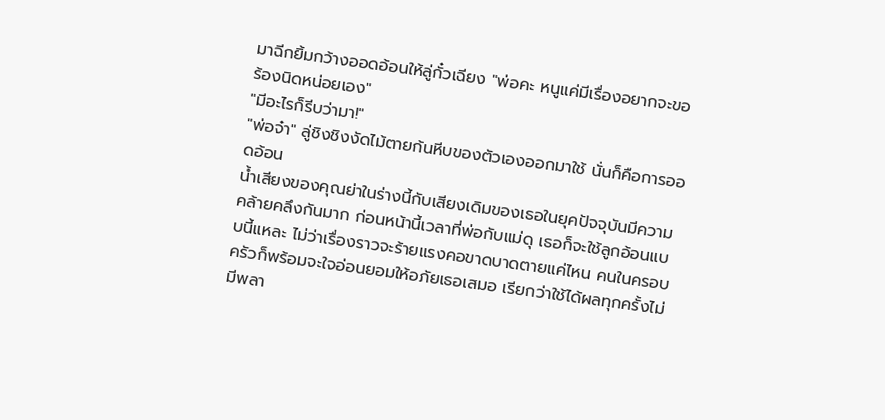มาฉีกยิ้มกว้างออดอ้อนให้ลู่กั๋วเฉียง "พ่อคะ หนูแค่มีเรื่องอยากจะขอร้องนิดหน่อยเอง"
"มีอะไรก็รีบว่ามา!"
"พ่อจ๋า" ลู่ชิงชิงงัดไม้ตายก้นหีบของตัวเองออกมาใช้ นั่นก็คือการออดอ้อน
น้ำเสียงของคุณย่าในร่างนี้กับเสียงเดิมของเธอในยุคปัจจุบันมีความคล้ายคลึงกันมาก ก่อนหน้านี้เวลาที่พ่อกับแม่ดุ เธอก็จะใช้ลูกอ้อนแบบนี้แหละ ไม่ว่าเรื่องราวจะร้ายแรงคอขาดบาดตายแค่ไหน คนในครอบครัวก็พร้อมจะใจอ่อนยอมให้อภัยเธอเสมอ เรียกว่าใช้ได้ผลทุกครั้งไม่มีพลา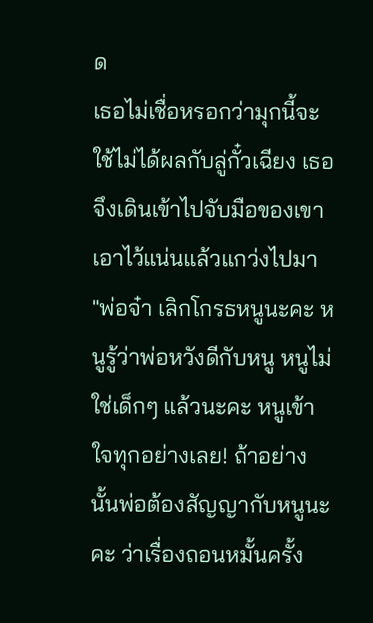ด
เธอไม่เชื่อหรอกว่ามุกนี้จะใช้ไม่ได้ผลกับลู่กั๋วเฉียง เธอจึงเดินเข้าไปจับมือของเขาเอาไว้แน่นแล้วแกว่งไปมา
"พ่อจ๋า เลิกโกรธหนูนะคะ หนูรู้ว่าพ่อหวังดีกับหนู หนูไม่ใช่เด็กๆ แล้วนะคะ หนูเข้าใจทุกอย่างเลย! ถ้าอย่างนั้นพ่อต้องสัญญากับหนูนะคะ ว่าเรื่องถอนหมั้นครั้ง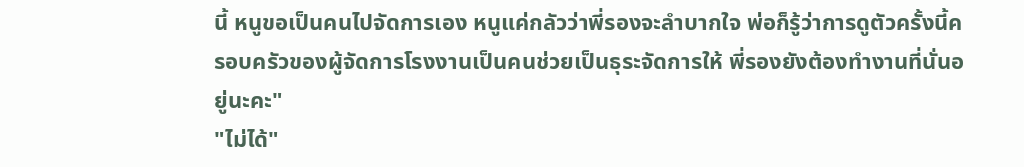นี้ หนูขอเป็นคนไปจัดการเอง หนูแค่กลัวว่าพี่รองจะลำบากใจ พ่อก็รู้ว่าการดูตัวครั้งนี้ครอบครัวของผู้จัดการโรงงานเป็นคนช่วยเป็นธุระจัดการให้ พี่รองยังต้องทำงานที่นั่นอยู่นะคะ"
"ไม่ได้"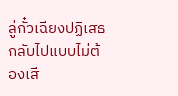ลู่กั๋วเฉียงปฏิเสธกลับไปแบบไม่ต้องเสี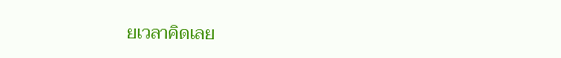ยเวลาคิดเลย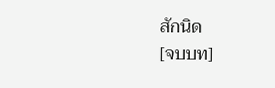สักนิด
[จบบท]